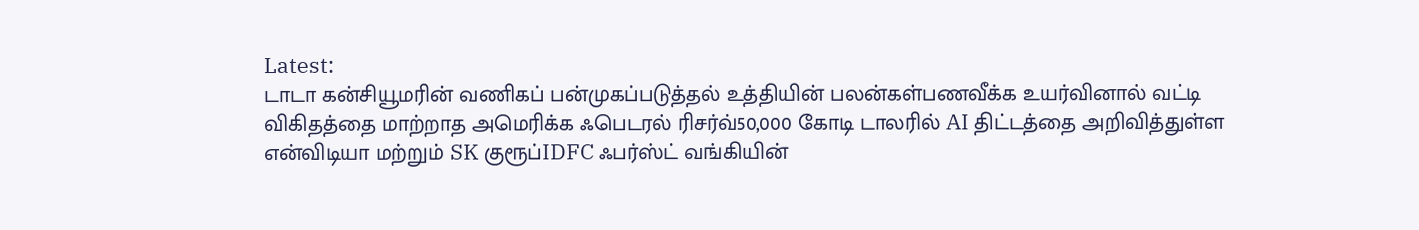Latest:
டாடா கன்சியூமரின் வணிகப் பன்முகப்படுத்தல் உத்தியின் பலன்கள்பணவீக்க உயர்வினால் வட்டி விகிதத்தை மாற்றாத அமெரிக்க ஃபெடரல் ரிசர்வ்50,000 கோடி டாலரில் AI திட்டத்தை அறிவித்துள்ள என்விடியா மற்றும் SK குரூப்IDFC ஃபர்ஸ்ட் வங்கியின்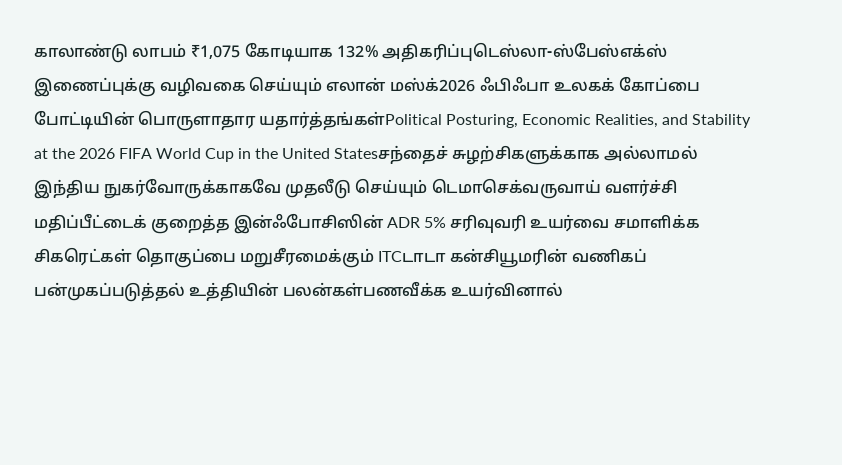காலாண்டு லாபம் ₹1,075 கோடியாக 132% அதிகரிப்புடெஸ்லா-ஸ்பேஸ்எக்ஸ் இணைப்புக்கு வழிவகை செய்யும் எலான் மஸ்க்2026 ஃபிஃபா உலகக் கோப்பை போட்டியின் பொருளாதார யதார்த்தங்கள்Political Posturing, Economic Realities, and Stability at the 2026 FIFA World Cup in the United Statesசந்தைச் சுழற்சிகளுக்காக அல்லாமல் இந்திய நுகர்வோருக்காகவே முதலீடு செய்யும் டெமாசெக்வருவாய் வளர்ச்சி மதிப்பீட்டைக் குறைத்த இன்ஃபோசிஸின் ADR 5% சரிவுவரி உயர்வை சமாளிக்க சிகரெட்கள் தொகுப்பை மறுசீரமைக்கும் ITCடாடா கன்சியூமரின் வணிகப் பன்முகப்படுத்தல் உத்தியின் பலன்கள்பணவீக்க உயர்வினால்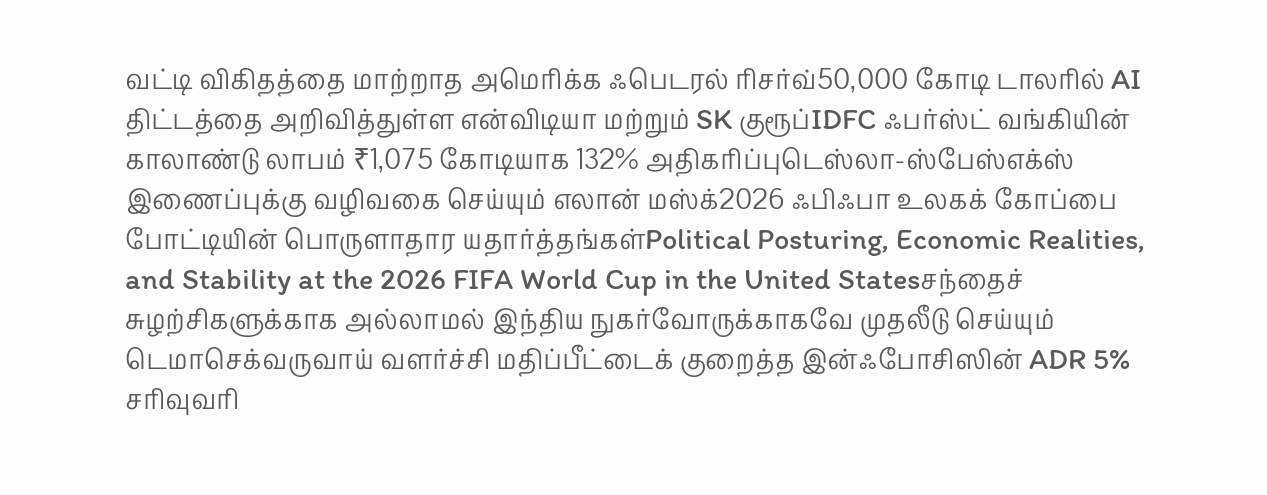வட்டி விகிதத்தை மாற்றாத அமெரிக்க ஃபெடரல் ரிசர்வ்50,000 கோடி டாலரில் AI திட்டத்தை அறிவித்துள்ள என்விடியா மற்றும் SK குரூப்IDFC ஃபர்ஸ்ட் வங்கியின் காலாண்டு லாபம் ₹1,075 கோடியாக 132% அதிகரிப்புடெஸ்லா-ஸ்பேஸ்எக்ஸ் இணைப்புக்கு வழிவகை செய்யும் எலான் மஸ்க்2026 ஃபிஃபா உலகக் கோப்பை போட்டியின் பொருளாதார யதார்த்தங்கள்Political Posturing, Economic Realities, and Stability at the 2026 FIFA World Cup in the United Statesசந்தைச் சுழற்சிகளுக்காக அல்லாமல் இந்திய நுகர்வோருக்காகவே முதலீடு செய்யும் டெமாசெக்வருவாய் வளர்ச்சி மதிப்பீட்டைக் குறைத்த இன்ஃபோசிஸின் ADR 5% சரிவுவரி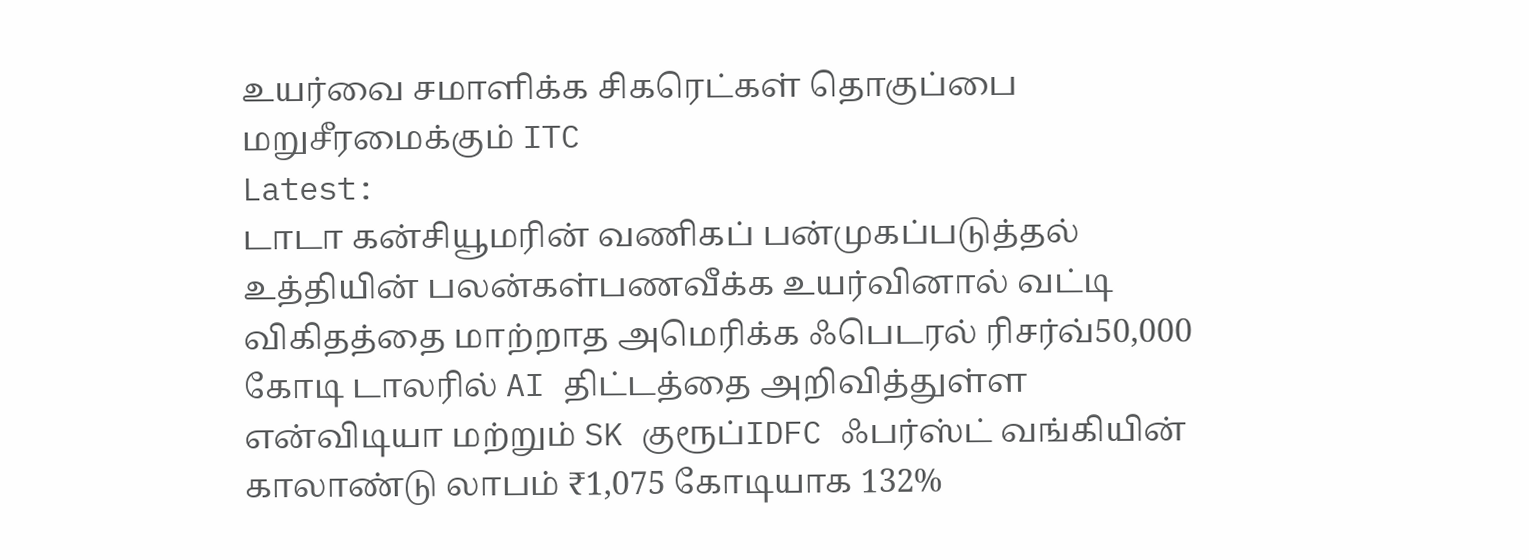உயர்வை சமாளிக்க சிகரெட்கள் தொகுப்பை மறுசீரமைக்கும் ITC
Latest:
டாடா கன்சியூமரின் வணிகப் பன்முகப்படுத்தல் உத்தியின் பலன்கள்பணவீக்க உயர்வினால் வட்டி விகிதத்தை மாற்றாத அமெரிக்க ஃபெடரல் ரிசர்வ்50,000 கோடி டாலரில் AI திட்டத்தை அறிவித்துள்ள என்விடியா மற்றும் SK குரூப்IDFC ஃபர்ஸ்ட் வங்கியின் காலாண்டு லாபம் ₹1,075 கோடியாக 132%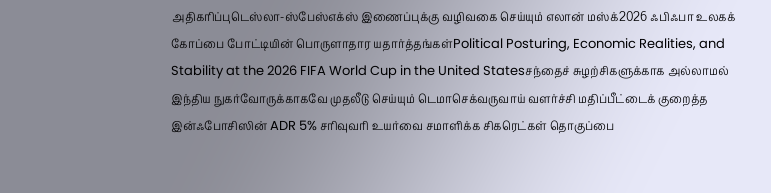அதிகரிப்புடெஸ்லா-ஸ்பேஸ்எக்ஸ் இணைப்புக்கு வழிவகை செய்யும் எலான் மஸ்க்2026 ஃபிஃபா உலகக் கோப்பை போட்டியின் பொருளாதார யதார்த்தங்கள்Political Posturing, Economic Realities, and Stability at the 2026 FIFA World Cup in the United Statesசந்தைச் சுழற்சிகளுக்காக அல்லாமல் இந்திய நுகர்வோருக்காகவே முதலீடு செய்யும் டெமாசெக்வருவாய் வளர்ச்சி மதிப்பீட்டைக் குறைத்த இன்ஃபோசிஸின் ADR 5% சரிவுவரி உயர்வை சமாளிக்க சிகரெட்கள் தொகுப்பை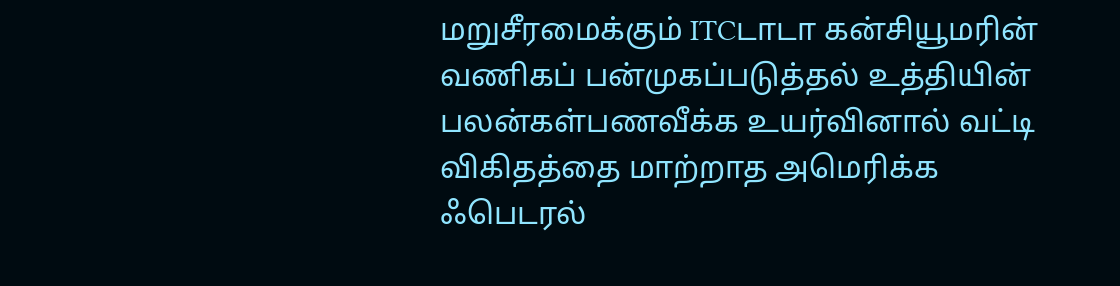மறுசீரமைக்கும் ITCடாடா கன்சியூமரின் வணிகப் பன்முகப்படுத்தல் உத்தியின் பலன்கள்பணவீக்க உயர்வினால் வட்டி விகிதத்தை மாற்றாத அமெரிக்க ஃபெடரல்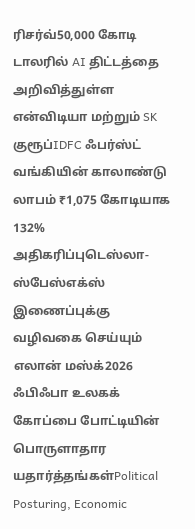ரிசர்வ்50,000 கோடி டாலரில் AI திட்டத்தை அறிவித்துள்ள என்விடியா மற்றும் SK குரூப்IDFC ஃபர்ஸ்ட் வங்கியின் காலாண்டு லாபம் ₹1,075 கோடியாக 132% அதிகரிப்புடெஸ்லா-ஸ்பேஸ்எக்ஸ் இணைப்புக்கு வழிவகை செய்யும் எலான் மஸ்க்2026 ஃபிஃபா உலகக் கோப்பை போட்டியின் பொருளாதார யதார்த்தங்கள்Political Posturing, Economic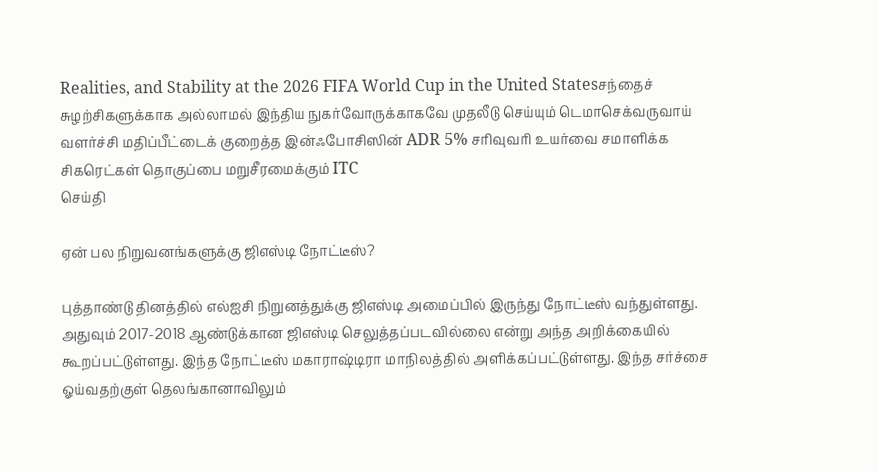Realities, and Stability at the 2026 FIFA World Cup in the United Statesசந்தைச் சுழற்சிகளுக்காக அல்லாமல் இந்திய நுகர்வோருக்காகவே முதலீடு செய்யும் டெமாசெக்வருவாய் வளர்ச்சி மதிப்பீட்டைக் குறைத்த இன்ஃபோசிஸின் ADR 5% சரிவுவரி உயர்வை சமாளிக்க சிகரெட்கள் தொகுப்பை மறுசீரமைக்கும் ITC
செய்தி

ஏன் பல நிறுவனங்களுக்கு ஜிஎஸ்டி நோட்டீஸ்?

புத்தாண்டு தினத்தில் எல்ஐசி நிறுனத்துக்கு ஜிஎஸ்டி அமைப்பில் இருந்து நோட்டீஸ் வந்துள்ளது. அதுவும் 2017-2018 ஆண்டுக்கான ஜிஎஸ்டி செலுத்தப்படவில்லை என்று அந்த அறிக்கையில் கூறப்பட்டுள்ளது. இந்த நோட்டீஸ் மகாராஷ்டிரா மாநிலத்தில் அளிக்கப்பட்டுள்ளது. இந்த சர்ச்சை ஓய்வதற்குள் தெலங்கானாவிலும்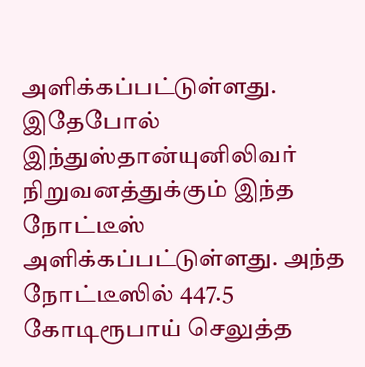அளிக்கப்பட்டுள்ளது. இதேபோல் இந்துஸ்தான்யுனிலிவர் நிறுவனத்துக்கும் இந்த நோட்டீஸ் அளிக்கப்பட்டுள்ளது. அந்த நோட்டீஸில் 447.5 கோடிரூபாய் செலுத்த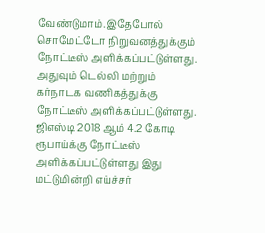வேண்டுமாம்.இதேபோல் சொமேட்டோ நிறுவனத்துக்கும் நோட்டீஸ் அளிக்கப்பட்டுள்ளது. அதுவும் டெல்லி மற்றும் கர்நாடக வணிகத்துக்கு நோட்டீஸ் அளிக்கப்பட்டுள்ளது. ஜிஎஸ்டி 2018 ஆம் 4.2 கோடி ரூபாய்க்கு நோட்டீஸ் அளிக்கப்பட்டுள்ளது இது மட்டுமின்றி எய்ச்சர்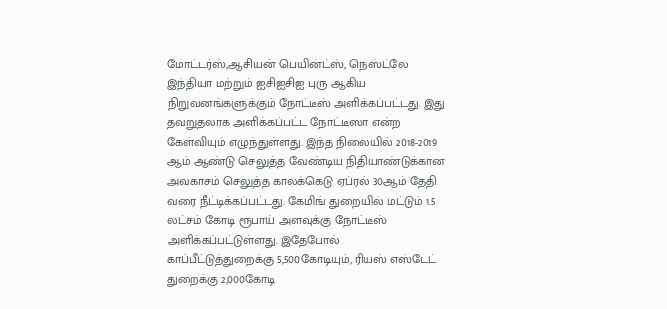மோட்டர்ஸ்,ஆசியன் பெயின்ட்ஸ், நெஸ்ட்லே இந்தியா மற்றும் ஐசிஐசிஐ புரு ஆகிய நிறுவனங்களுக்கும் நோட்டீஸ் அளிக்கப்பட்டது. இது தவறுதலாக அளிக்கப்பட்ட நோட்டீஸா என்ற கேள்வியும் எழுந்துள்ளது. இந்த நிலையில் 2018-2019 ஆம் ஆண்டு செலுத்த வேண்டிய நிதியாண்டுக்கான அவகாசம் செலுத்த காலக்கெடு ஏப்ரல் 30ஆம் தேதி வரை நீட்டிக்கப்பட்டது. கேமிங் துறையில் மட்டும் 1.5 லட்சம் கோடி ரூபாய் அளவுக்கு நோட்டீஸ் அளிக்கப்பட்டுள்ளது. இதேபோல் காப்பீட்டுத்துறைக்கு 5,500கோடியும், ரியஸ் எஸ்டேட் துறைக்கு 2,000கோடி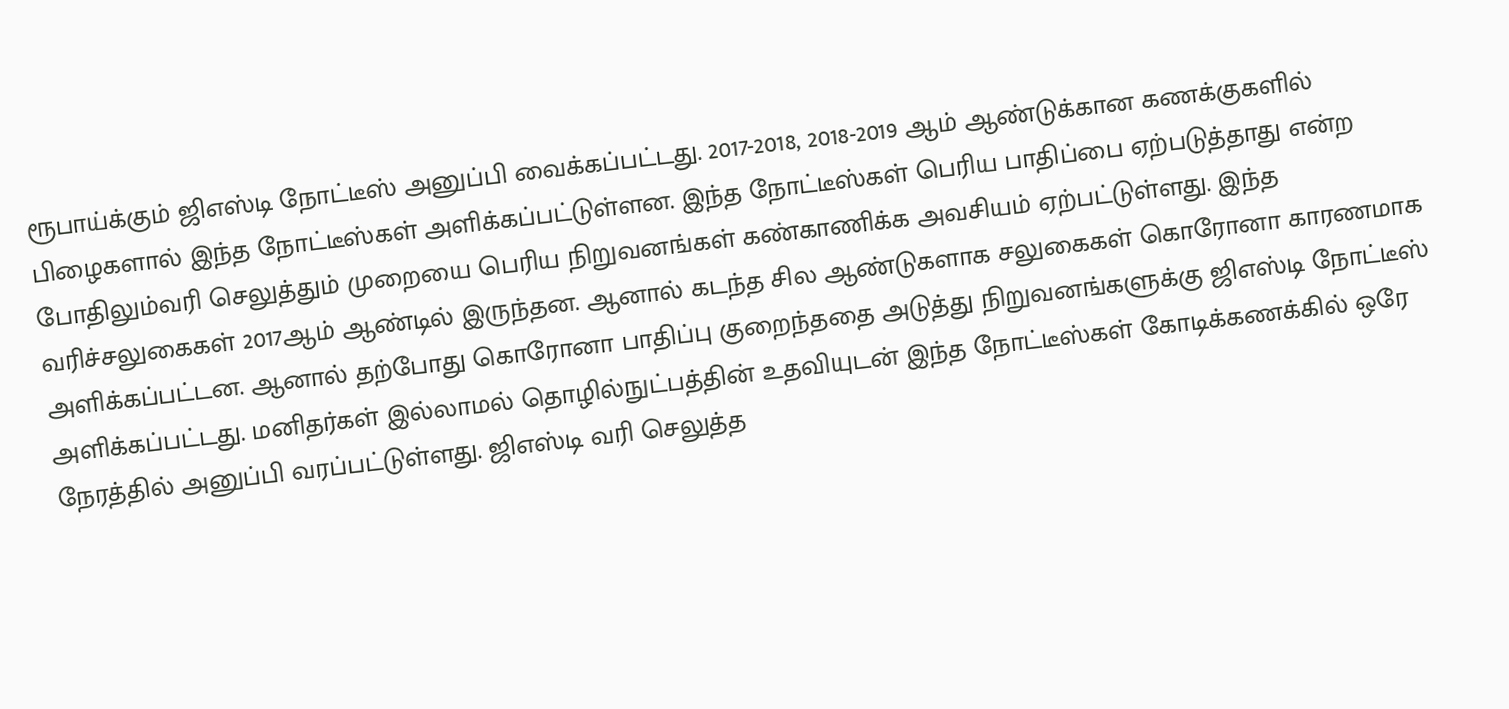ரூபாய்க்கும் ஜிஎஸ்டி நோட்டீஸ் அனுப்பி வைக்கப்பட்டது. 2017-2018, 2018-2019 ஆம் ஆண்டுக்கான கணக்குகளில் பிழைகளால் இந்த நோட்டீஸ்கள் அளிக்கப்பட்டுள்ளன. இந்த நோட்டீஸ்கள் பெரிய பாதிப்பை ஏற்படுத்தாது என்ற போதிலும்வரி செலுத்தும் முறையை பெரிய நிறுவனங்கள் கண்காணிக்க அவசியம் ஏற்பட்டுள்ளது. இந்த வரிச்சலுகைகள் 2017ஆம் ஆண்டில் இருந்தன. ஆனால் கடந்த சில ஆண்டுகளாக சலுகைகள் கொரோனா காரணமாக அளிக்கப்பட்டன. ஆனால் தற்போது கொரோனா பாதிப்பு குறைந்ததை அடுத்து நிறுவனங்களுக்கு ஜிஎஸ்டி நோட்டீஸ் அளிக்கப்பட்டது. மனிதர்கள் இல்லாமல் தொழில்நுட்பத்தின் உதவியுடன் இந்த நோட்டீஸ்கள் கோடிக்கணக்கில் ஒரே நேரத்தில் அனுப்பி வரப்பட்டுள்ளது. ஜிஎஸ்டி வரி செலுத்த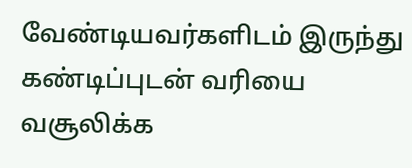வேண்டியவர்களிடம் இருந்து கண்டிப்புடன் வரியை வசூலிக்க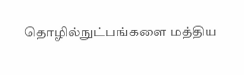தொழில்நுட்பங்களை மத்திய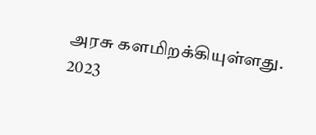அரசு களமிறக்கியுள்ளது.
2023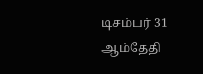டிசம்பர் 31 ஆம்தேதி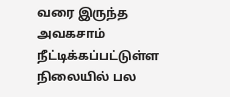வரை இருந்த அவகசாம் நீட்டிக்கப்பட்டுள்ள நிலையில் பல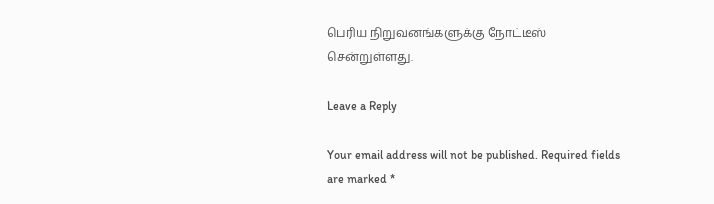பெரிய நிறுவனங்களுக்கு நோட்டீஸ் சென்றுள்ளது.

Leave a Reply

Your email address will not be published. Required fields are marked *